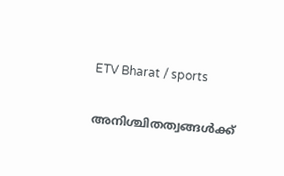ETV Bharat / sports

അനിശ്ചിതത്വങ്ങൾക്ക്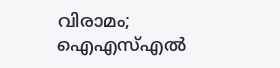വിരാമം; ഐഎസ്എൽ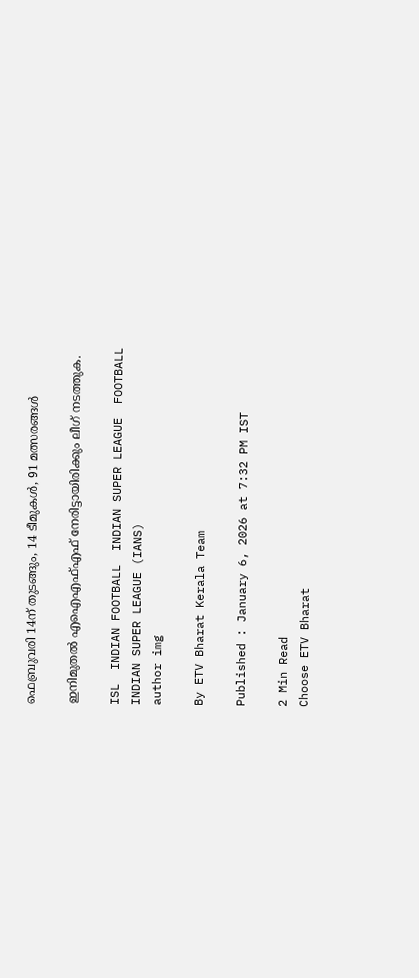ഫെബ്രുവരി 14ന് തുടങ്ങും, 14 ടീമുകൾ, 91 മത്സരങ്ങൾ

ഇനിമുതൽ എഐഎഫ്എഫ് നേരിട്ടായിരിക്കും ലീഗ് നടത്തുക.

ISL  INDIAN FOOTBALL  INDIAN SUPER LEAGUE  FOOTBALL
INDIAN SUPER LEAGUE (IANS)
author img

By ETV Bharat Kerala Team

Published : January 6, 2026 at 7:32 PM IST

2 Min Read
Choose ETV Bharat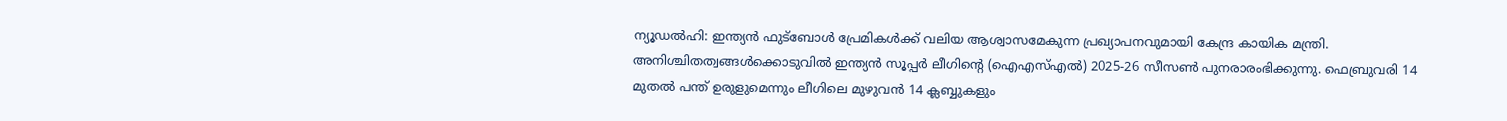ന്യൂഡല്‍ഹി: ഇന്ത്യൻ ഫുട്ബോൾ പ്രേമികൾക്ക് വലിയ ആശ്വാസമേകുന്ന പ്രഖ്യാപനവുമായി കേന്ദ്ര കായിക മന്ത്രി. അനിശ്ചിതത്വങ്ങൾക്കൊടുവിൽ ഇന്ത്യൻ സൂപ്പർ ലീഗിന്‍റെ (ഐഎസ്എല്‍) 2025-26 സീസൺ പുനരാരംഭിക്കുന്നു. ഫെബ്രുവരി 14 മുതൽ പന്ത് ഉരുളുമെന്നും ലീഗിലെ മുഴുവൻ 14 ക്ലബ്ബുകളും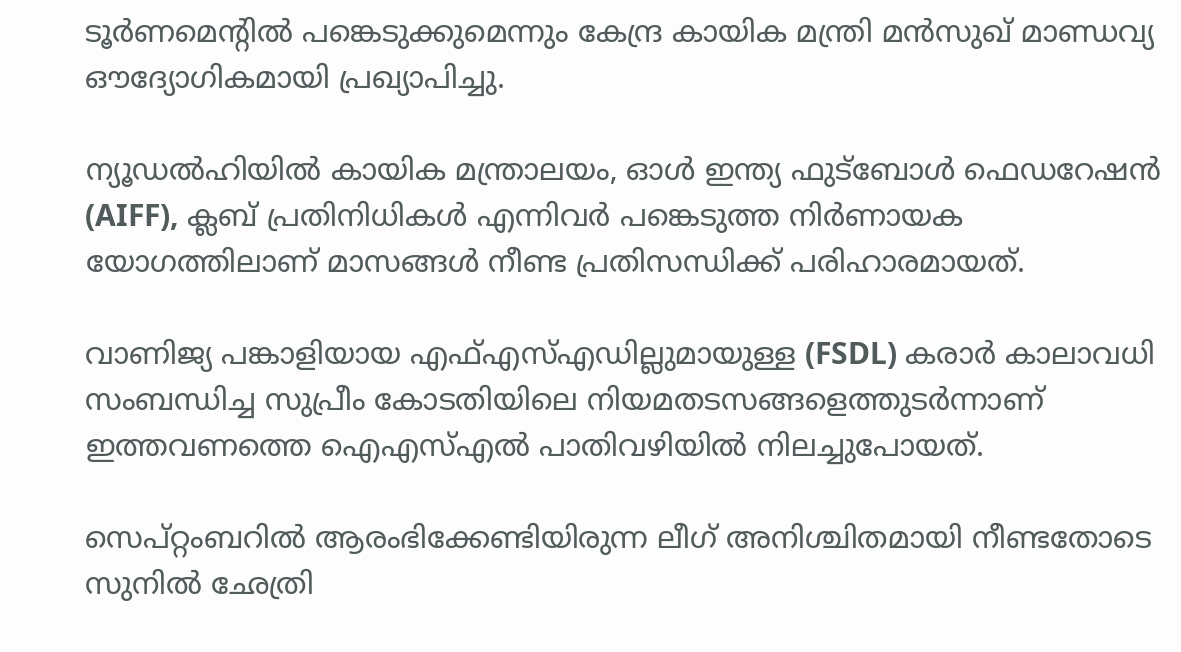ടൂർണമെന്‍റിൽ പങ്കെടുക്കുമെന്നും കേന്ദ്ര കായിക മന്ത്രി മൻസുഖ് മാണ്ഡവ്യ ഔദ്യോഗികമായി പ്രഖ്യാപിച്ചു.

ന്യൂഡൽഹിയിൽ കായിക മന്ത്രാലയം, ഓൾ ഇന്ത്യ ഫുട്ബോൾ ഫെഡറേഷൻ (AIFF), ക്ലബ് പ്രതിനിധികൾ എന്നിവർ പങ്കെടുത്ത നിർണായക യോഗത്തിലാണ് മാസങ്ങൾ നീണ്ട പ്രതിസന്ധിക്ക് പരിഹാരമായത്.

വാണിജ്യ പങ്കാളിയായ എഫ്എസ്എഡില്ലുമായുള്ള (FSDL) കരാർ കാലാവധി സംബന്ധിച്ച സുപ്രീം കോടതിയിലെ നിയമതടസങ്ങളെത്തുടർന്നാണ് ഇത്തവണത്തെ ഐഎസ്എൽ പാതിവഴിയിൽ നിലച്ചുപോയത്.

സെപ്റ്റംബറിൽ ആരംഭിക്കേണ്ടിയിരുന്ന ലീഗ് അനിശ്ചിതമായി നീണ്ടതോടെ സുനിൽ ഛേത്രി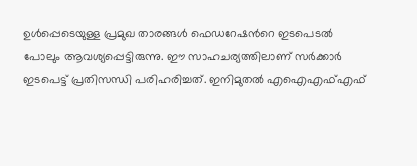ഉൾപ്പെടെയുള്ള പ്രമുഖ താരങ്ങൾ ഫെഡറേഷന്‍റെ ഇടപെടൽ പോലും ആവശ്യപ്പെട്ടിരുന്നു. ഈ സാഹചര്യത്തിലാണ് സർക്കാർ ഇടപെട്ട് പ്രതിസന്ധി പരിഹരിച്ചത്. ഇനിമുതൽ എഐഎഫ്എഫ്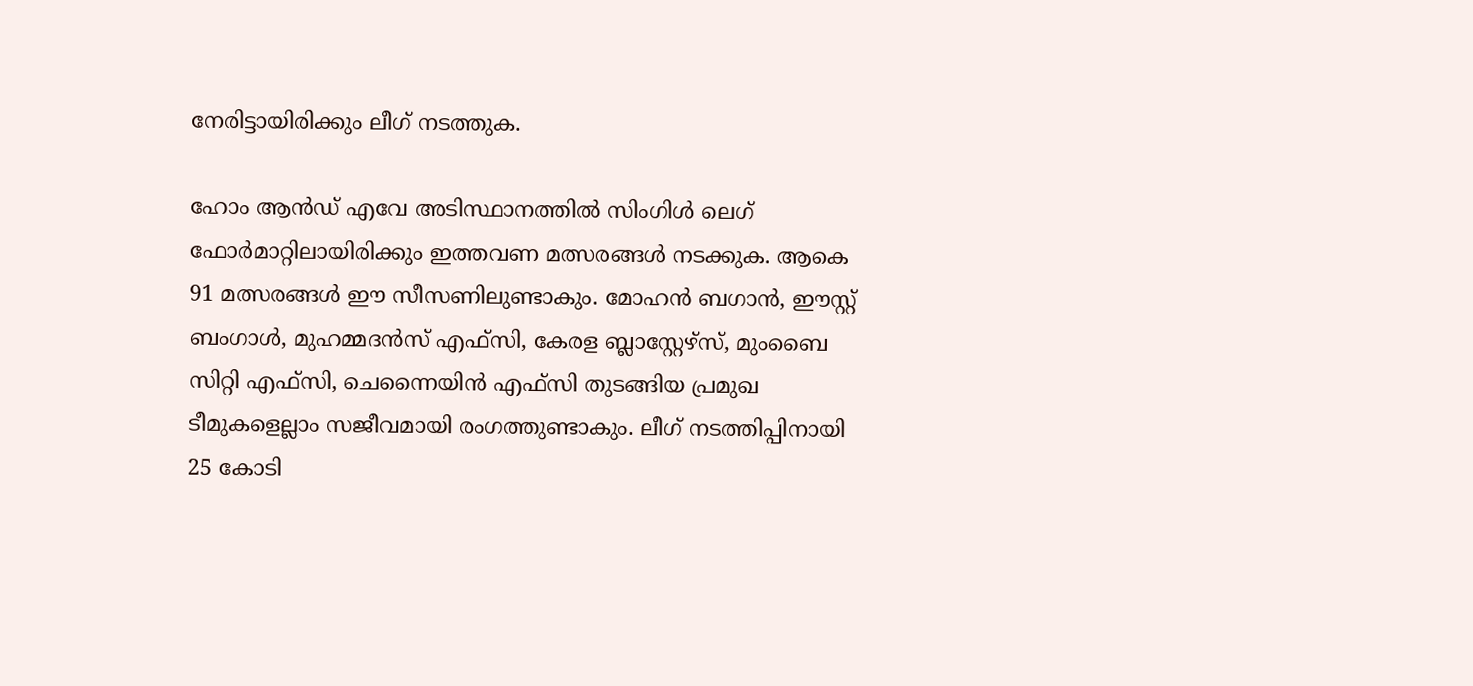നേരിട്ടായിരിക്കും ലീഗ് നടത്തുക.

ഹോം ആന്‍ഡ് എവേ അടിസ്ഥാനത്തിൽ സിംഗിൾ ലെഗ് ഫോർമാറ്റിലായിരിക്കും ഇത്തവണ മത്സരങ്ങൾ നടക്കുക. ആകെ 91 മത്സരങ്ങൾ ഈ സീസണിലുണ്ടാകും. മോഹൻ ബഗാൻ, ഈസ്റ്റ് ബംഗാൾ, മുഹമ്മദൻസ് എഫ്‌സി, കേരള ബ്ലാസ്റ്റേഴ്സ്, മുംബൈ സിറ്റി എഫ്‌സി, ചെന്നൈയിൻ എഫ്‌സി തുടങ്ങിയ പ്രമുഖ ടീമുകളെല്ലാം സജീവമായി രംഗത്തുണ്ടാകും. ലീഗ് നടത്തിപ്പിനായി 25 കോടി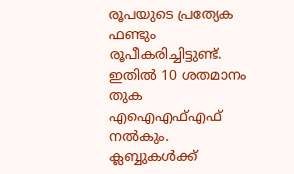രൂപയുടെ പ്രത്യേക ഫണ്ടും രൂപീകരിച്ചിട്ടുണ്ട്. ഇതിൽ 10 ശതമാനം തുക എഐഎഫ്എഫ് നൽകും. ക്ലബ്ബുകൾക്ക്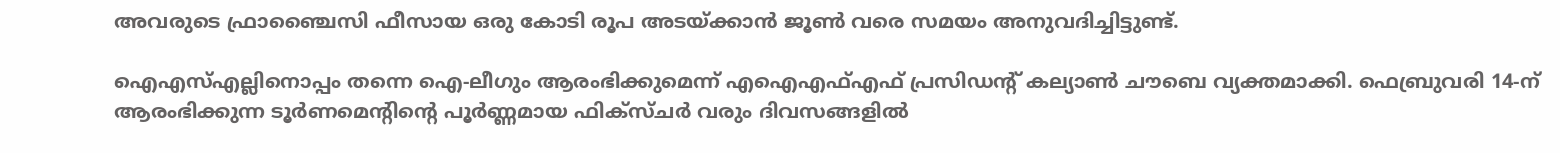അവരുടെ ഫ്രാഞ്ചൈസി ഫീസായ ഒരു കോടി രൂപ അടയ്ക്കാൻ ജൂൺ വരെ സമയം അനുവദിച്ചിട്ടുണ്ട്.

ഐഎസ്എല്ലിനൊപ്പം തന്നെ ഐ-ലീഗും ആരംഭിക്കുമെന്ന് എഐഎഫ്എഫ് പ്രസിഡന്‍റ് കല്യാൺ ചൗബെ വ്യക്തമാക്കി. ഫെബ്രുവരി 14-ന് ആരംഭിക്കുന്ന ടൂർണമെന്റിന്റെ പൂർണ്ണമായ ഫിക്‌സ്‌ചർ വരും ദിവസങ്ങളിൽ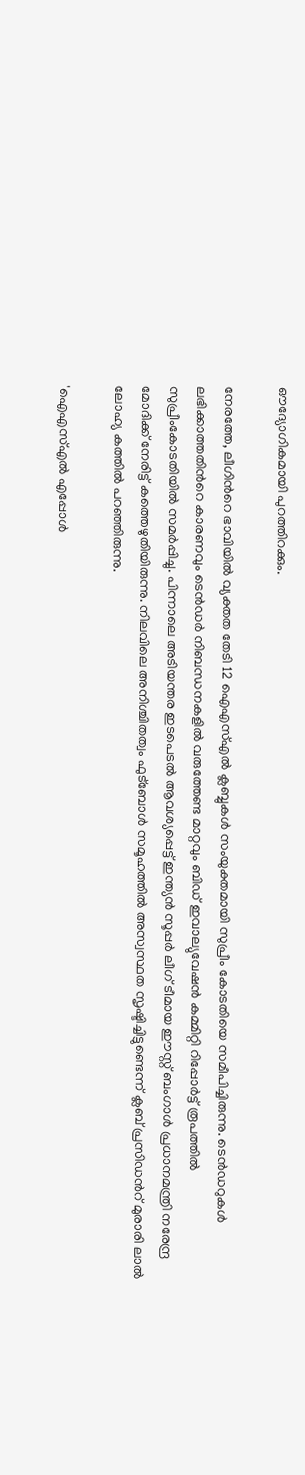ഔദ്യോഗികമായി പുറത്തിറക്കും.

നേരത്തേ, ലീഗിന്‍റെ ഭാവിയില്‍ വ്യക്തത തേടി 12 ഐ‌എസ്‌എൽ ക്ലബ്ബുകൾ സംയുക്തമായി സുപ്രീം കോടതിയെ സമീപിച്ചിരുന്നു. ടെൻഡറുകൾ ലഭിക്കാത്തതിന്‍റെ കാരണവും ടെൻഡർ നിബന്ധനകളിൽ വരുത്തേണ്ട മാറ്റവും ബിഡ് ഇവാല്യുവേഷൻ കമ്മിറ്റി റിപ്പോർട്ട് രൂപത്തിൽ സുപ്രീംകോടതിയിൽ സമർപ്പിച്ചു. പിന്നാലെ അടിയന്തര ഇടപെടൽ ആവശ്യപ്പെട്ട് ഇന്ത്യൻ സൂപ്പർ ലീഗ് ടീമായ ഈസ്റ്റ് ബംഗാൾ പ്രധാനമന്ത്രി നരേന്ദ്ര മോദിക്ക് നേരിട്ട് കത്തെഴുതിയിരുന്നു. നിലവിലെ അനിശ്ചിതത്വം ഫുട്ബോൾ സമൂഹത്തിൽ അസ്വസ്ഥത സൃഷ്ടിച്ചിട്ടുണ്ടെന്ന് ക്ലബ് പ്രസിഡന്‍റ് മുരാരി ലാൽ ലോഹ്യ കത്തിൽ പറഞ്ഞിരുന്നു.

'ഐഎസ്എൽ എപ്പോൾ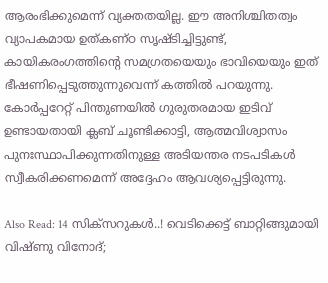ആരംഭിക്കുമെന്ന് വ്യക്തതയില്ല. ഈ അനിശ്ചിതത്വം വ്യാപകമായ ഉത്കണ്ഠ സൃഷ്ടിച്ചിട്ടുണ്ട്, കായികരംഗത്തിന്‍റെ സമഗ്രതയെയും ഭാവിയെയും ഇത് ഭീഷണിപ്പെടുത്തുന്നുവെന്ന് കത്തിൽ പറയുന്നു. കോർപ്പറേറ്റ് പിന്തുണയിൽ ഗുരുതരമായ ഇടിവ് ഉണ്ടായതായി ക്ലബ് ചൂണ്ടിക്കാട്ടി, ആത്മവിശ്വാസം പുനഃസ്ഥാപിക്കുന്നതിനുള്ള അടിയന്തര നടപടികൾ സ്വീകരിക്കണമെന്ന് അദ്ദേഹം ആവശ്യപ്പെട്ടിരുന്നു.

Also Read: 14 സിക്‌സറുകള്‍..! വെടിക്കെട്ട് ബാറ്റിങ്ങുമായി വിഷ്‌ണു വിനോദ്;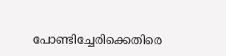പോണ്ടിച്ചേരിക്കെതിരെ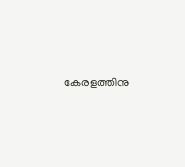കേരളത്തിനു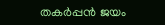തകര്‍പ്പന്‍ ജയം